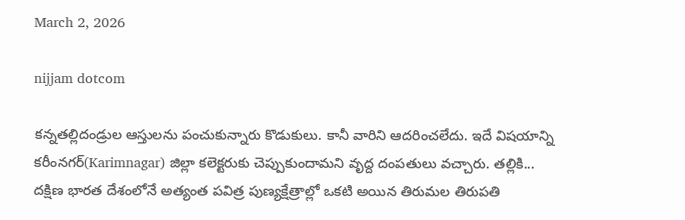March 2, 2026

nijjam dotcom

కన్నతల్లిదండ్రుల ఆస్తులను పంచుకున్నారు కొడుకులు. కానీ వారిని ఆదరించలేదు. ఇదే విషయాన్ని కరీంనగర్(Karimnagar) జిల్లా కలెక్టరుకు చెప్పుకుందామని వృద్ద దంపతులు వచ్చారు. తల్లికి...
దక్షిణ భారత దేశంలోనే అత్యంత పవిత్ర పుణ్యక్షేత్రాల్లో ఒకటి అయిన తిరుమల తిరుపతి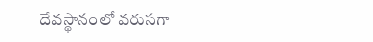దేవస్థానంలో వరుసగా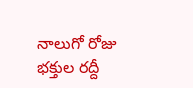నాలుగో రోజు భక్తుల రద్దీ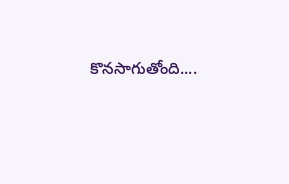కొనసాగుతోంది....